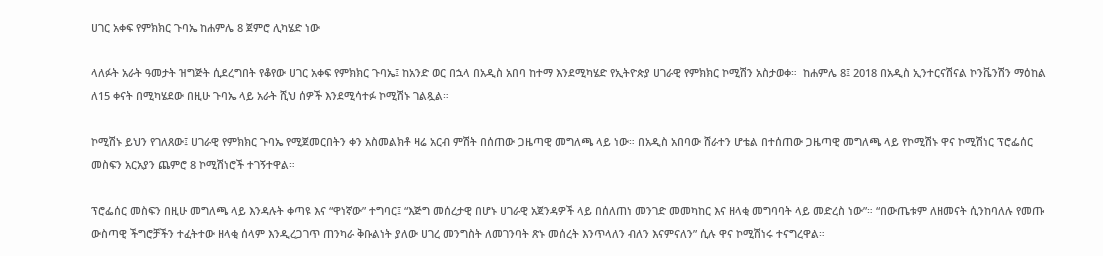ሀገር አቀፍ የምክክር ጉባኤ ከሐምሌ 8 ጀምሮ ሊካሄድ ነው

ላለፉት አራት ዓመታት ዝግጅት ሲደረግበት የቆየው ሀገር አቀፍ የምክክር ጉባኤ፤ ከአንድ ወር በኋላ በአዲስ አበባ ከተማ እንደሚካሄድ የኢትዮጵያ ሀገራዊ የምክክር ኮሚሽን አስታወቀ።  ከሐምሌ 8፤ 2018 በአዲስ ኢንተርናሽናል ኮንቬንሽን ማዕከል ለ15 ቀናት በሚካሄደው በዚሁ ጉባኤ ላይ አራት ሺህ ሰዎች እንደሚሳተፉ ኮሚሽኑ ገልጿል።

ኮሚሽኑ ይህን የገለጸው፤ ሀገራዊ የምክክር ጉባኤ የሚጀመርበትን ቀን አስመልክቶ ዛሬ አርብ ምሽት በሰጠው ጋዜጣዊ መግለጫ ላይ ነው። በአዲስ አበባው ሸራተን ሆቴል በተሰጠው ጋዜጣዊ መግለጫ ላይ የኮሚሽኑ ዋና ኮሚሽነር ፕሮፌሰር መስፍን አርአያን ጨምሮ 8 ኮሚሽነሮች ተገኝተዋል።

ፕሮፌሰር መስፍን በዚሁ መግለጫ ላይ እንዳሉት ቀጣዩ እና “ዋነኛው” ተግባር፤ “እጅግ መሰረታዊ በሆኑ ሀገራዊ አጀንዳዎች ላይ በሰለጠነ መንገድ መመካከር እና ዘላቂ መግባባት ላይ መድረስ ነው”። “በውጤቱም ለዘመናት ሲንከባለሉ የመጡ ውስጣዊ ችግሮቻችን ተፈትተው ዘላቂ ሰላም እንዲረጋገጥ ጠንካራ ቅቡልነት ያለው ሀገረ መንግስት ለመገንባት ጽኑ መሰረት እንጥላለን ብለን እናምናለን” ሲሉ ዋና ኮሚሽነሩ ተናግረዋል።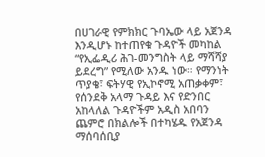በሀገራዊ የምክክር ጉባኤው ላይ አጀንዳ እንዲሆኑ ከተጠየቁ ጉዳዮች መካከል “የኢፌዲሪ ሕገ-መንግስት ላይ ማሻሻያ ይደረግ” የሚለው አንዱ ነው። የማንነት ጥያቄ፣ ፍትሃዊ የኢኮኖሚ አጠቃቀም፣ የሰንደቅ አላማ ጉዳይ እና የድንበር አከላለል ጉዳዮችም አዲስ አበባን ጨምሮ በክልሎች በተካሄዱ የአጀንዳ ማሰባሰቢያ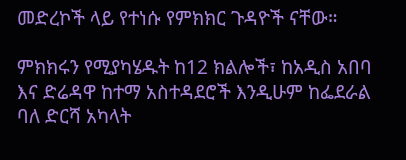መድረኮች ላይ የተነሱ የምክክር ጉዳዮች ናቸው።

ምክክሩን የሚያካሄዱት ከ12 ክልሎች፣ ከአዲስ አበባ እና ድሬዳዋ ከተማ አስተዳደሮች እንዲሁም ከፌደራል ባለ ድርሻ አካላት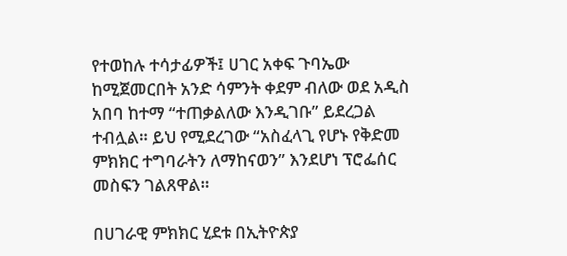የተወከሉ ተሳታፊዎች፤ ሀገር አቀፍ ጉባኤው ከሚጀመርበት አንድ ሳምንት ቀደም ብለው ወደ አዲስ አበባ ከተማ “ተጠቃልለው እንዲገቡ” ይደረጋል ተብሏል። ይህ የሚደረገው “አስፈላጊ የሆኑ የቅድመ ምክክር ተግባራትን ለማከናወን” እንደሆነ ፕሮፌሰር መስፍን ገልጸዋል።

በሀገራዊ ምክክር ሂደቱ በኢትዮጵያ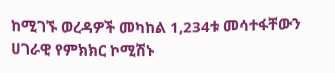ከሚገኙ ወረዳዎች መካከል 1,234ቱ መሳተፋቸውን ሀገራዊ የምክክር ኮሚሽኑ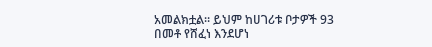አመልክቷል። ይህም ከሀገሪቱ ቦታዎች 93 በመቶ የሸፈነ እንደሆነ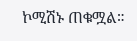ኮሚሽኑ ጠቁሟል።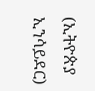(ኢትዮጵያ ኢንሳይደር)